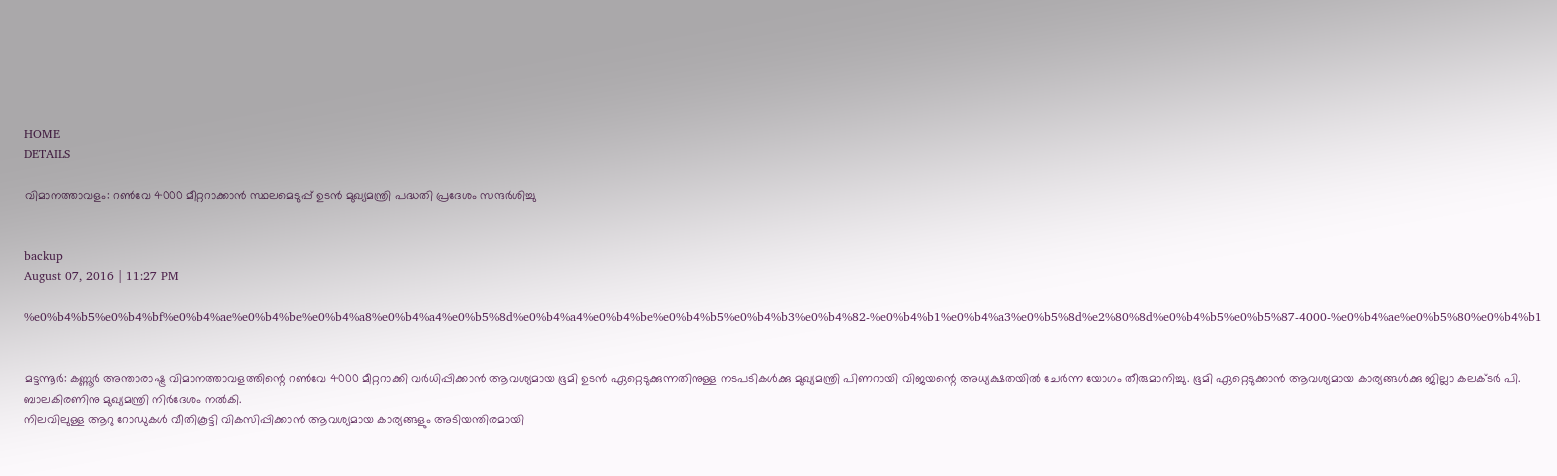HOME
DETAILS

വിമാനത്താവളം: റണ്‍വേ 4000 മീറ്ററാക്കാന്‍ സ്ഥലമെടുപ്പ് ഉടന്‍ മുഖ്യമന്ത്രി പദ്ധതി പ്രദേശം സന്ദര്‍ശിച്ചു


backup
August 07, 2016 | 11:27 PM

%e0%b4%b5%e0%b4%bf%e0%b4%ae%e0%b4%be%e0%b4%a8%e0%b4%a4%e0%b5%8d%e0%b4%a4%e0%b4%be%e0%b4%b5%e0%b4%b3%e0%b4%82-%e0%b4%b1%e0%b4%a3%e0%b5%8d%e2%80%8d%e0%b4%b5%e0%b5%87-4000-%e0%b4%ae%e0%b5%80%e0%b4%b1


മട്ടന്നൂര്‍: കണ്ണൂര്‍ അന്താരാഷ്ട്ര വിമാനത്താവളത്തിന്റെ റണ്‍വേ 4000 മീറ്ററാക്കി വര്‍ധിപ്പിക്കാന്‍ ആവശ്യമായ ഭൂമി ഉടന്‍ ഏറ്റെടുക്കുന്നതിനുള്ള നടപടികള്‍ക്കു മുഖ്യമന്ത്രി പിണറായി വിജയന്റെ അധ്യക്ഷതയില്‍ ചേര്‍ന്ന യോഗം തീരുമാനിച്ചു. ഭൂമി ഏറ്റെടുക്കാന്‍ ആവശ്യമായ കാര്യങ്ങള്‍ക്കു ജില്ലാ കലക്ടര്‍ പി. ബാലകിരണിനു മുഖ്യമന്ത്രി നിര്‍ദേശം നല്‍കി.
നിലവിലുള്ള ആറു റോഡുകള്‍ വീതികൂട്ടി വികസിപ്പിക്കാന്‍ ആവശ്യമായ കാര്യങ്ങളും അടിയന്തിരമായി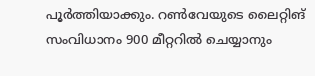പൂര്‍ത്തിയാക്കും. റണ്‍വേയുടെ ലൈറ്റിങ് സംവിധാനം 900 മീറ്ററില്‍ ചെയ്യാനും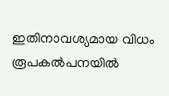ഇതിനാവശ്യമായ വിധം രൂപകല്‍പനയില്‍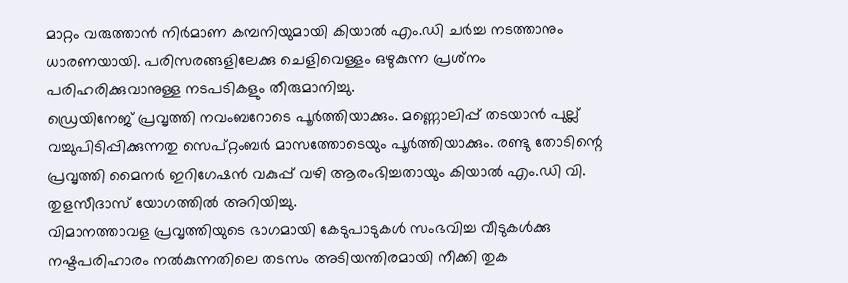മാറ്റം വരുത്താന്‍ നിര്‍മാണ കമ്പനിയുമായി കിയാല്‍ എം.ഡി ചര്‍ച്ച നടത്താനും ധാരണയായി. പരിസരങ്ങളിലേക്കു ചെളിവെള്ളം ഒഴുകുന്ന പ്രശ്‌നം പരിഹരിക്കുവാനുള്ള നടപടികളും തീരുമാനിച്ചു.
ഡ്രെയിനേജ് പ്രവൃത്തി നവംബറോടെ പൂര്‍ത്തിയാക്കും. മണ്ണൊലിപ്പ് തടയാന്‍ പുല്ല് വച്ചുപിടിപ്പിക്കുന്നതു സെപ്റ്റംബര്‍ മാസത്തോടെയും പൂര്‍ത്തിയാക്കും. രണ്ടു തോടിന്റെ പ്രവൃത്തി മൈനര്‍ ഇറിഗേഷന്‍ വകുപ്പ് വഴി ആരംഭിച്ചതായും കിയാല്‍ എം.ഡി വി. തുളസീദാസ് യോഗത്തില്‍ അറിയിച്ചു.
വിമാനത്താവള പ്രവൃത്തിയുടെ ഭാഗമായി കേടുപാടുകള്‍ സംഭവിച്ച വീടുകള്‍ക്കു നഷ്ടപരിഹാരം നല്‍കുന്നതിലെ തടസം അടിയന്തിരമായി നീക്കി തുക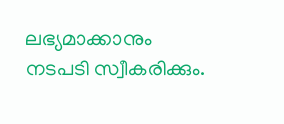ലഭ്യമാക്കാനും നടപടി സ്വീകരിക്കും.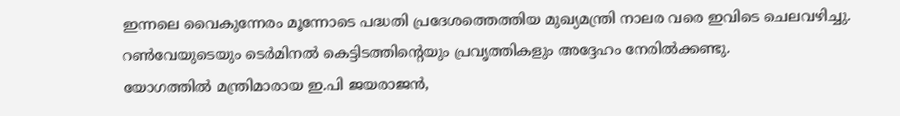ഇന്നലെ വൈകുന്നേരം മൂന്നോടെ പദ്ധതി പ്രദേശത്തെത്തിയ മുഖ്യമന്ത്രി നാലര വരെ ഇവിടെ ചെലവഴിച്ചു. റണ്‍വേയുടെയും ടെര്‍മിനല്‍ കെട്ടിടത്തിന്റെയും പ്രവൃത്തികളും അദ്ദേഹം നേരില്‍ക്കണ്ടു.
യോഗത്തില്‍ മന്ത്രിമാരായ ഇ.പി ജയരാജന്‍,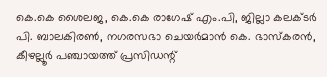കെ.കെ ശൈലജ, കെ.കെ രാഗേഷ് എം.പി, ജില്ലാ കലക്ടര്‍ പി. ബാലകിരണ്‍, നഗരസഭാ ചെയര്‍മാന്‍ കെ. ഭാസ്‌കരന്‍, കീഴല്ലൂര്‍ പഞ്ചായത്ത് പ്രസിഡന്റ്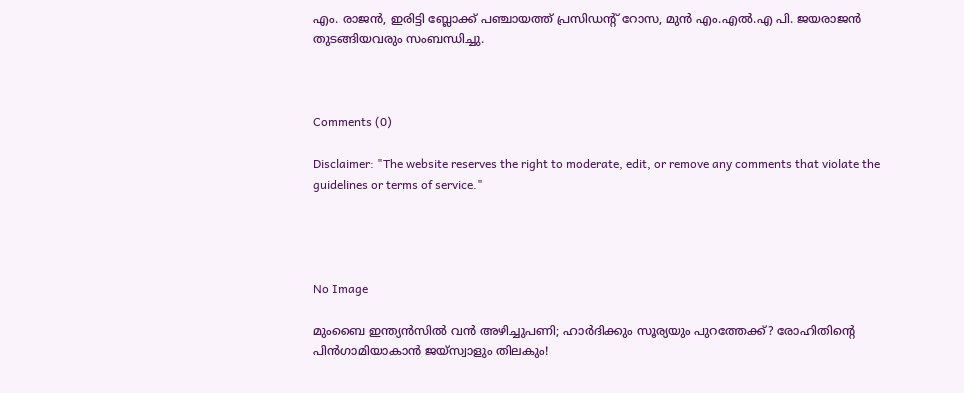എം. രാജന്‍, ഇരിട്ടി ബ്ലോക്ക് പഞ്ചായത്ത് പ്രസിഡന്റ് റോസ, മുന്‍ എം.എല്‍.എ പി. ജയരാജന്‍ തുടങ്ങിയവരും സംബന്ധിച്ചു.



Comments (0)

Disclaimer: "The website reserves the right to moderate, edit, or remove any comments that violate the guidelines or terms of service."




No Image

മുംബൈ ഇന്ത്യൻസിൽ വൻ അഴിച്ചുപണി; ഹാർദിക്കും സൂര്യയും പുറത്തേക്ക്? രോഹിതിന്റെ പിൻഗാമിയാകാൻ ജയ്‌സ്വാളും തിലകും!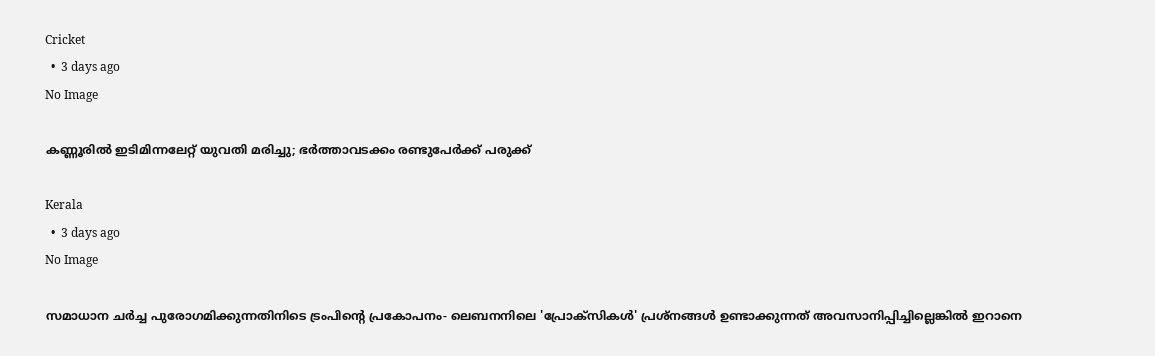Cricket
  •  3 days ago
No Image

കണ്ണൂരിൽ ഇടിമിന്നലേറ്റ് യുവതി മരിച്ചു; ഭർത്താവടക്കം രണ്ടുപേർക്ക് പരുക്ക്

Kerala
  •  3 days ago
No Image

സമാധാന ചർച്ച പുരോഗമിക്കുന്നതിനിടെ ട്രംപിന്റെ പ്രകോപനം- ലെബനനിലെ 'പ്രോക്സികൾ' പ്രശ്നങ്ങൾ ഉണ്ടാക്കുന്നത് അവസാനിപ്പിച്ചില്ലെങ്കിൽ ഇറാനെ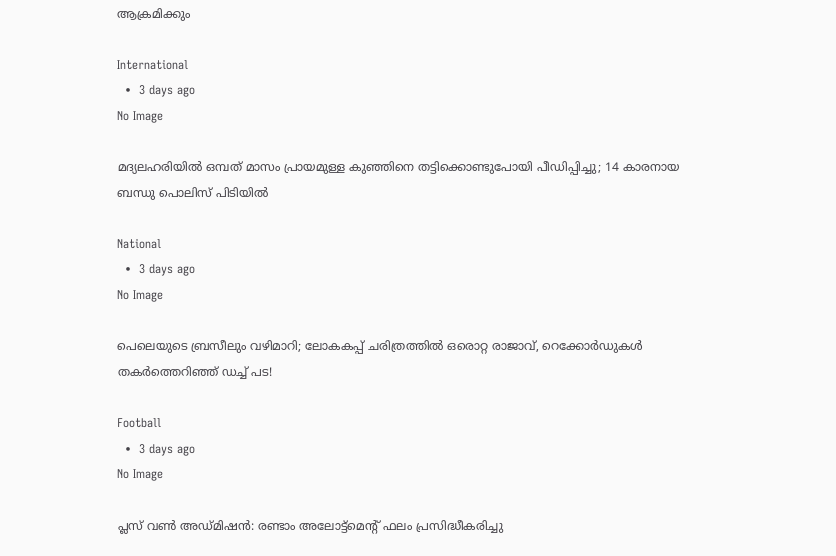ആക്രമിക്കും

International
  •  3 days ago
No Image

മദ്യലഹരിയിൽ ഒമ്പത് മാസം പ്രായമുള്ള കുഞ്ഞിനെ തട്ടിക്കൊണ്ടുപോയി പീഡിപ്പിച്ചു; 14 കാരനായ ബന്ധു പൊലിസ് പിടിയിൽ

National
  •  3 days ago
No Image

പെലെയുടെ ബ്രസീലും വഴിമാറി; ലോകകപ്പ് ചരിത്രത്തിൽ ഒരൊറ്റ രാജാവ്, റെക്കോർഡുകൾ തകർത്തെറിഞ്ഞ് ഡച്ച് പട!

Football
  •  3 days ago
No Image

പ്ലസ് വൺ അഡ്മിഷൻ: രണ്ടാം അലോട്ട്മെന്റ് ഫലം പ്രസിദ്ധീകരിച്ചു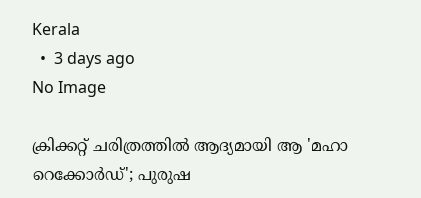Kerala
  •  3 days ago
No Image

ക്രിക്കറ്റ് ചരിത്രത്തിൽ ആദ്യമായി ആ 'മഹാ റെക്കോർഡ്'; പുരുഷ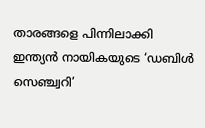താരങ്ങളെ പിന്നിലാക്കി ഇന്ത്യൻ നായികയുടെ ‘ഡബിൾ സെഞ്ച്വറി’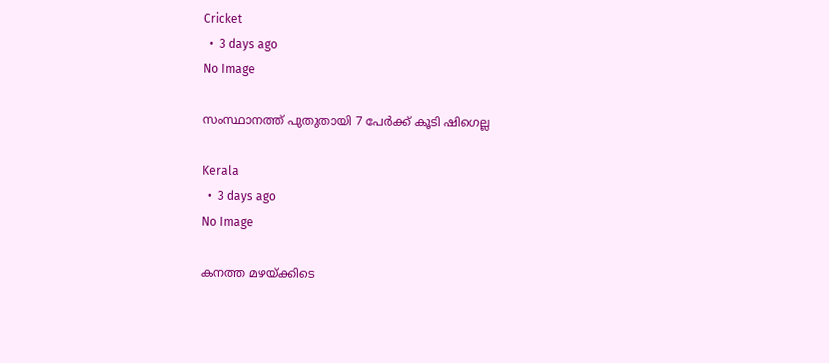Cricket
  •  3 days ago
No Image

സംസ്ഥാനത്ത് പുതുതായി 7 പേര്‍ക്ക് കൂടി ഷിഗെല്ല

Kerala
  •  3 days ago
No Image

കനത്ത മഴയ്ക്കിടെ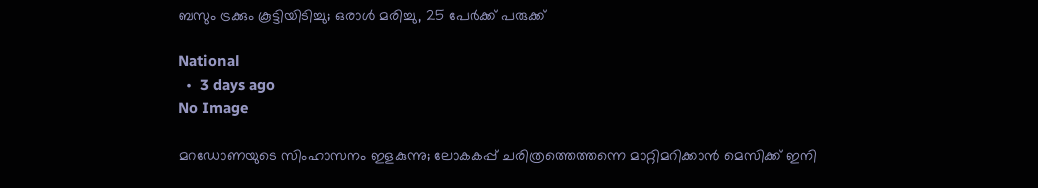ബസും ട്രക്കും കൂട്ടിയിടിച്ചു; ഒരാള്‍ മരിച്ചു, 25 പേര്‍ക്ക് പരുക്ക്

National
  •  3 days ago
No Image

മറഡോണയുടെ സിംഹാസനം ഇളകുന്നു; ലോകകപ്പ് ചരിത്രത്തെത്തന്നെ മാറ്റിമറിക്കാൻ മെസിക്ക് ഇനി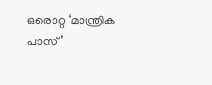ഒരൊറ്റ ‘മാന്ത്രിക പാസ്’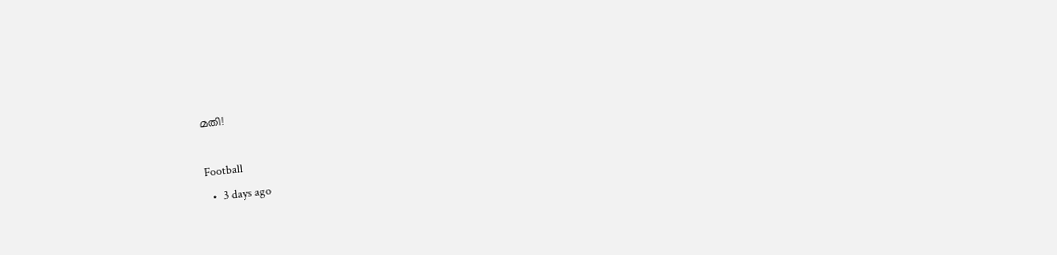മതി!

Football
  •  3 days ago